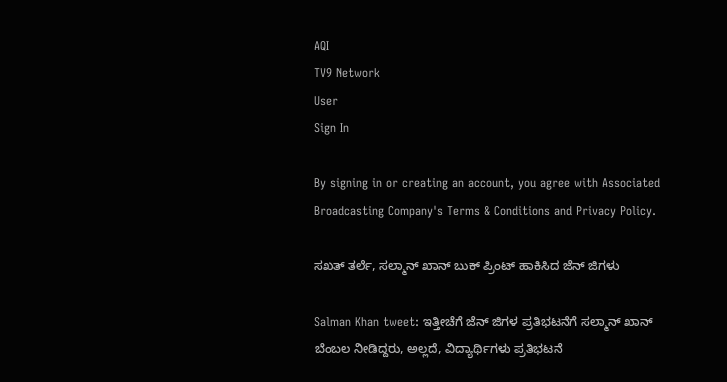AQI
TV9 Network
User
Sign In

By signing in or creating an account, you agree with Associated Broadcasting Company's Terms & Conditions and Privacy Policy.

ಸಖತ್ ತರ್ಲೆ, ಸಲ್ಮಾನ್ ಖಾನ್ ಬುಕ್ ಪ್ರಿಂಟ್ ಹಾಕಿಸಿದ ಜೆನ್ ಜಿಗಳು

Salman Khan tweet: ಇತ್ತೀಚೆಗೆ ಜೆನ್ ಜಿಗಳ ಪ್ರತಿಭಟನೆಗೆ ಸಲ್ಮಾನ್ ಖಾನ್ ಬೆಂಬಲ ನೀಡಿದ್ದರು, ಅಲ್ಲದೆ, ವಿದ್ಯಾರ್ಥಿಗಳು ಪ್ರತಿಭಟನೆ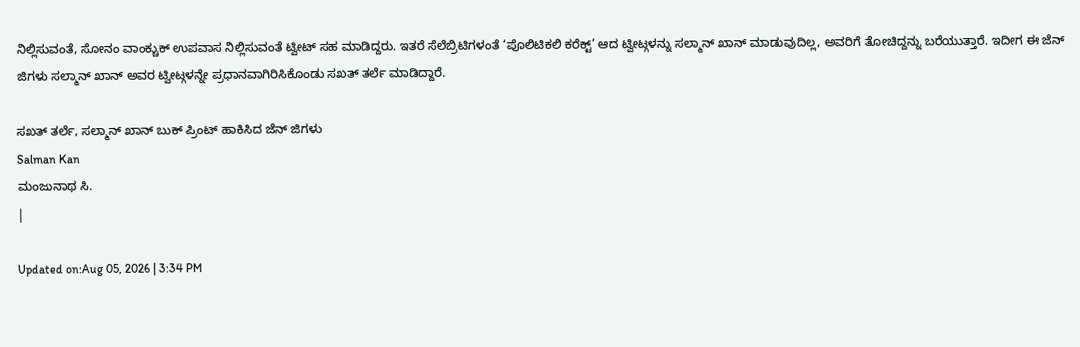ನಿಲ್ಲಿಸುವಂತೆ, ಸೋನಂ ವಾಂಕ್ಚುಕ್ ಉಪವಾಸ ನಿಲ್ಲಿಸುವಂತೆ ಟ್ವೀಟ್ ಸಹ ಮಾಡಿದ್ದರು. ಇತರೆ ಸೆಲೆಬ್ರಿಟಿಗಳಂತೆ ‘ಪೊಲಿಟಿಕಲಿ ಕರೆಕ್ಟ್’ ಆದ ಟ್ವೀಟ್ಗಳನ್ನು ಸಲ್ಮಾನ್ ಖಾನ್ ಮಾಡುವುದಿಲ್ಲ, ಅವರಿಗೆ ತೋಚಿದ್ದನ್ನು ಬರೆಯುತ್ತಾರೆ. ಇದೀಗ ಈ ಜೆನ್ ಜಿಗಳು ಸಲ್ಮಾನ್ ಖಾನ್ ಅವರ ಟ್ವೀಟ್ಗಳನ್ನೇ ಪ್ರಧಾನವಾಗಿರಿಸಿಕೊಂಡು ಸಖತ್ ತರ್ಲೆ ಮಾಡಿದ್ದಾರೆ.

ಸಖತ್ ತರ್ಲೆ, ಸಲ್ಮಾನ್ ಖಾನ್ ಬುಕ್ ಪ್ರಿಂಟ್ ಹಾಕಿಸಿದ ಜೆನ್ ಜಿಗಳು
Salman Kan
ಮಂಜುನಾಥ ಸಿ.
|

Updated on:Aug 05, 2026 | 3:34 PM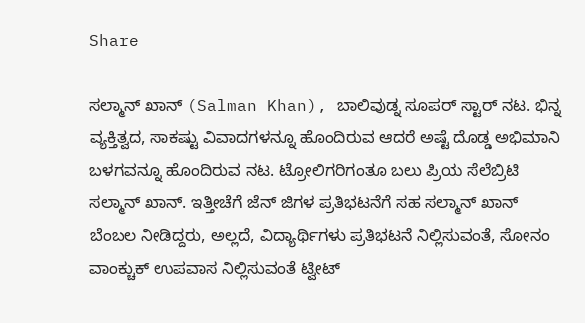Share

ಸಲ್ಮಾನ್ ಖಾನ್ (Salman Khan), ಬಾಲಿವುಡ್ನ ಸೂಪರ್ ಸ್ಟಾರ್ ನಟ. ಭಿನ್ನ ವ್ಯಕ್ತಿತ್ವದ, ಸಾಕಷ್ಟು ವಿವಾದಗಳನ್ನೂ ಹೊಂದಿರುವ ಆದರೆ ಅಷ್ಟೆ ದೊಡ್ಡ ಅಭಿಮಾನಿ ಬಳಗವನ್ನೂ ಹೊಂದಿರುವ ನಟ. ಟ್ರೋಲಿಗರಿಗಂತೂ ಬಲು ಪ್ರಿಯ ಸೆಲೆಬ್ರಿಟಿ ಸಲ್ಮಾನ್ ಖಾನ್. ಇತ್ತೀಚೆಗೆ ಜೆನ್ ಜಿಗಳ ಪ್ರತಿಭಟನೆಗೆ ಸಹ ಸಲ್ಮಾನ್ ಖಾನ್ ಬೆಂಬಲ ನೀಡಿದ್ದರು, ಅಲ್ಲದೆ, ವಿದ್ಯಾರ್ಥಿಗಳು ಪ್ರತಿಭಟನೆ ನಿಲ್ಲಿಸುವಂತೆ, ಸೋನಂ ವಾಂಕ್ಚುಕ್ ಉಪವಾಸ ನಿಲ್ಲಿಸುವಂತೆ ಟ್ವೀಟ್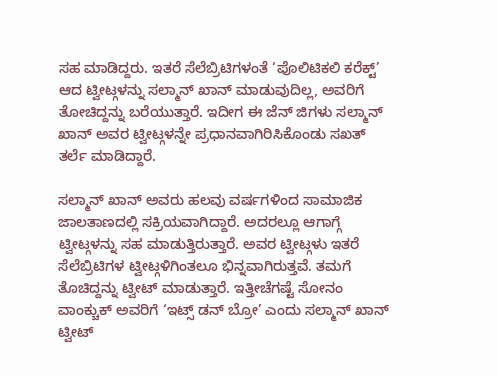ಸಹ ಮಾಡಿದ್ದರು. ಇತರೆ ಸೆಲೆಬ್ರಿಟಿಗಳಂತೆ ‘ಪೊಲಿಟಿಕಲಿ ಕರೆಕ್ಟ್’ ಆದ ಟ್ವೀಟ್ಗಳನ್ನು ಸಲ್ಮಾನ್ ಖಾನ್ ಮಾಡುವುದಿಲ್ಲ, ಅವರಿಗೆ ತೋಚಿದ್ದನ್ನು ಬರೆಯುತ್ತಾರೆ. ಇದೀಗ ಈ ಜೆನ್ ಜಿಗಳು ಸಲ್ಮಾನ್ ಖಾನ್ ಅವರ ಟ್ವೀಟ್ಗಳನ್ನೇ ಪ್ರಧಾನವಾಗಿರಿಸಿಕೊಂಡು ಸಖತ್ ತರ್ಲೆ ಮಾಡಿದ್ದಾರೆ.

ಸಲ್ಮಾನ್ ಖಾನ್ ಅವರು ಹಲವು ವರ್ಷಗಳಿಂದ ಸಾಮಾಜಿಕ ಜಾಲತಾಣದಲ್ಲಿ ಸಕ್ರಿಯವಾಗಿದ್ದಾರೆ. ಅದರಲ್ಲೂ ಆಗಾಗ್ಗೆ ಟ್ವೀಟ್ಗಳನ್ನು ಸಹ ಮಾಡುತ್ತಿರುತ್ತಾರೆ. ಅವರ ಟ್ವೀಟ್ಗಳು ಇತರೆ ಸೆಲೆಬ್ರಿಟಿಗಳ ಟ್ವೀಟ್ಗಳಿಗಿಂತಲೂ ಭಿನ್ನವಾಗಿರುತ್ತವೆ. ತಮಗೆ ತೊಚಿದ್ದನ್ನು ಟ್ವೀಟ್ ಮಾಡುತ್ತಾರೆ. ಇತ್ತೀಚೆಗಷ್ಟೆ ಸೋನಂ ವಾಂಕ್ಚುಕ್ ಅವರಿಗೆ ‘ಇಟ್ಸ್ ಡನ್ ಬ್ರೋ’ ಎಂದು ಸಲ್ಮಾನ್ ಖಾನ್ ಟ್ವೀಟ್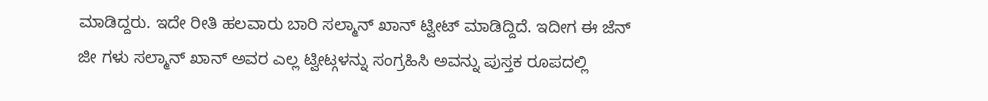ಮಾಡಿದ್ದರು. ಇದೇ ರೀತಿ ಹಲವಾರು ಬಾರಿ ಸಲ್ಮಾನ್ ಖಾನ್ ಟ್ವೀಟ್ ಮಾಡಿದ್ದಿದೆ. ಇದೀಗ ಈ ಜೆನ್ ಜೀ ಗಳು ಸಲ್ಮಾನ್ ಖಾನ್ ಅವರ ಎಲ್ಲ ಟ್ವೀಟ್ಗಳನ್ನು ಸಂಗ್ರಹಿಸಿ ಅವನ್ನು ಪುಸ್ತಕ ರೂಪದಲ್ಲಿ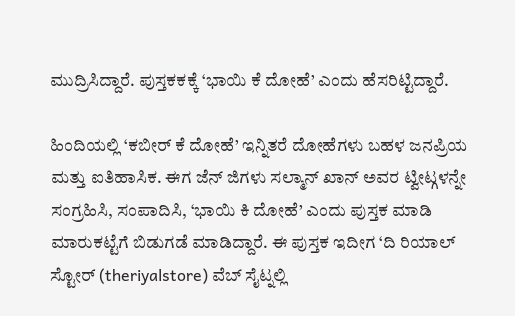ಮುದ್ರಿಸಿದ್ದಾರೆ. ಪುಸ್ತಕಕಕ್ಕೆ ‘ಭಾಯಿ ಕೆ ದೋಹೆ’ ಎಂದು ಹೆಸರಿಟ್ಟಿದ್ದಾರೆ.

ಹಿಂದಿಯಲ್ಲಿ ‘ಕಬೀರ್ ಕೆ ದೋಹೆ’ ಇನ್ನಿತರೆ ದೋಹೆಗಳು ಬಹಳ ಜನಪ್ರಿಯ ಮತ್ತು ಐತಿಹಾಸಿಕ. ಈಗ ಜೆನ್ ಜಿಗಳು ಸಲ್ಮಾನ್ ಖಾನ್ ಅವರ ಟ್ವೀಟ್ಗಳನ್ನೇ ಸಂಗ್ರಹಿಸಿ, ಸಂಪಾದಿಸಿ, ‘ಭಾಯಿ ಕಿ ದೋಹೆ’ ಎಂದು ಪುಸ್ತಕ ಮಾಡಿ ಮಾರುಕಟ್ಟೆಗೆ ಬಿಡುಗಡೆ ಮಾಡಿದ್ದಾರೆ. ಈ ಪುಸ್ತಕ ಇದೀಗ ‘ದಿ ರಿಯಾಲ್ ಸ್ಟೋರ್ (theriyalstore) ವೆಬ್ ಸೈಟ್ನಲ್ಲಿ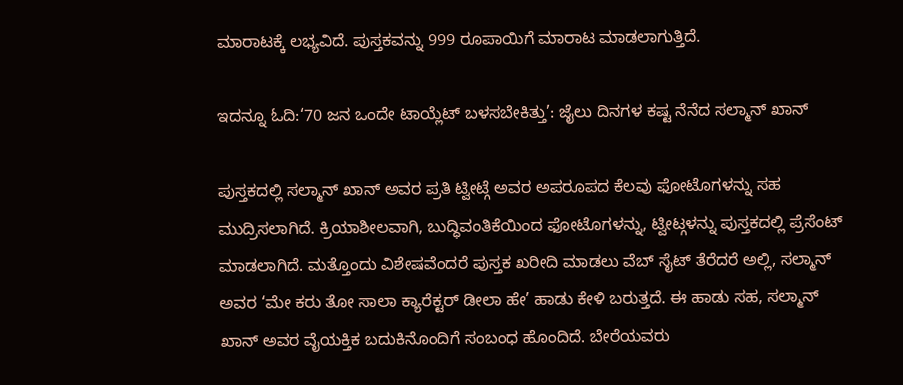ಮಾರಾಟಕ್ಕೆ ಲಭ್ಯವಿದೆ. ಪುಸ್ತಕವನ್ನು 999 ರೂಪಾಯಿಗೆ ಮಾರಾಟ ಮಾಡಲಾಗುತ್ತಿದೆ.

ಇದನ್ನೂ ಓದಿ:‘70 ಜನ ಒಂದೇ ಟಾಯ್ಲೆಟ್ ಬಳಸಬೇಕಿತ್ತು’: ಜೈಲು ದಿನಗಳ ಕಷ್ಟ ನೆನೆದ ಸಲ್ಮಾನ್ ಖಾನ್

ಪುಸ್ತಕದಲ್ಲಿ ಸಲ್ಮಾನ್ ಖಾನ್ ಅವರ ಪ್ರತಿ ಟ್ವೀಟ್ಗೆ ಅವರ ಅಪರೂಪದ ಕೆಲವು ಫೋಟೊಗಳನ್ನು ಸಹ ಮುದ್ರಿಸಲಾಗಿದೆ. ಕ್ರಿಯಾಶೀಲವಾಗಿ, ಬುದ್ಧಿವಂತಿಕೆಯಿಂದ ಫೋಟೊಗಳನ್ನು, ಟ್ವೀಟ್ಗಳನ್ನು ಪುಸ್ತಕದಲ್ಲಿ ಪ್ರೆಸೆಂಟ್ ಮಾಡಲಾಗಿದೆ. ಮತ್ತೊಂದು ವಿಶೇಷವೆಂದರೆ ಪುಸ್ತಕ ಖರೀದಿ ಮಾಡಲು ವೆಬ್ ಸೈಟ್ ತೆರೆದರೆ ಅಲ್ಲಿ, ಸಲ್ಮಾನ್ ಅವರ ‘ಮೇ ಕರು ತೋ ಸಾಲಾ ಕ್ಯಾರೆಕ್ಟರ್ ಡೀಲಾ ಹೇ’ ಹಾಡು ಕೇಳಿ ಬರುತ್ತದೆ. ಈ ಹಾಡು ಸಹ, ಸಲ್ಮಾನ್ ಖಾನ್ ಅವರ ವೈಯಕ್ತಿಕ ಬದುಕಿನೊಂದಿಗೆ ಸಂಬಂಧ ಹೊಂದಿದೆ. ಬೇರೆಯವರು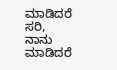ಮಾಡಿದರೆ ಸರಿ, ನಾನು ಮಾಡಿದರೆ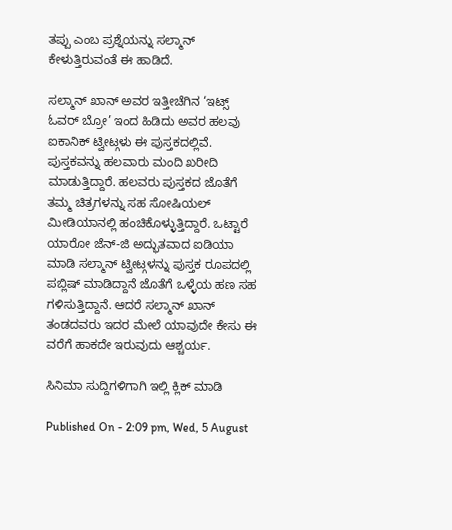ತಪ್ಪು ಎಂಬ ಪ್ರಶ್ನೆಯನ್ನು ಸಲ್ಮಾನ್ ಕೇಳುತ್ತಿರುವಂತೆ ಈ ಹಾಡಿದೆ.

ಸಲ್ಮಾನ್ ಖಾನ್ ಅವರ ಇತ್ತೀಚೆಗಿನ ‘ಇಟ್ಸ್ ಓವರ್ ಬ್ರೋ’ ಇಂದ ಹಿಡಿದು ಅವರ ಹಲವು ಐಕಾನಿಕ್ ಟ್ವೀಟ್ಗಳು ಈ ಪುಸ್ತಕದಲ್ಲಿವೆ. ಪುಸ್ತಕವನ್ನು ಹಲವಾರು ಮಂದಿ ಖರೀದಿ ಮಾಡುತ್ತಿದ್ದಾರೆ. ಹಲವರು ಪುಸ್ತಕದ ಜೊತೆಗೆ ತಮ್ಮ ಚಿತ್ರಗಳನ್ನು ಸಹ ಸೋಷಿಯಲ್ ಮೀಡಿಯಾನಲ್ಲಿ ಹಂಚಿಕೊಳ್ಳುತ್ತಿದ್ದಾರೆ. ಒಟ್ಟಾರೆ ಯಾರೋ ಜೆನ್-ಜಿ ಅದ್ಭುತವಾದ ಐಡಿಯಾ ಮಾಡಿ ಸಲ್ಮಾನ್ ಟ್ವೀಟ್ಗಳನ್ನು ಪುಸ್ತಕ ರೂಪದಲ್ಲಿ ಪಬ್ಲಿಷ್ ಮಾಡಿದ್ದಾನೆ ಜೊತೆಗೆ ಒಳ್ಳೆಯ ಹಣ ಸಹ ಗಳಿಸುತ್ತಿದ್ದಾನೆ. ಆದರೆ ಸಲ್ಮಾನ್ ಖಾನ್ ತಂಡದವರು ಇದರ ಮೇಲೆ ಯಾವುದೇ ಕೇಸು ಈ ವರೆಗೆ ಹಾಕದೇ ಇರುವುದು ಆಶ್ಚರ್ಯ.

ಸಿನಿಮಾ ಸುದ್ದಿಗಳಿಗಾಗಿ ಇಲ್ಲಿ ಕ್ಲಿಕ್ ಮಾಡಿ

Published On - 2:09 pm, Wed, 5 August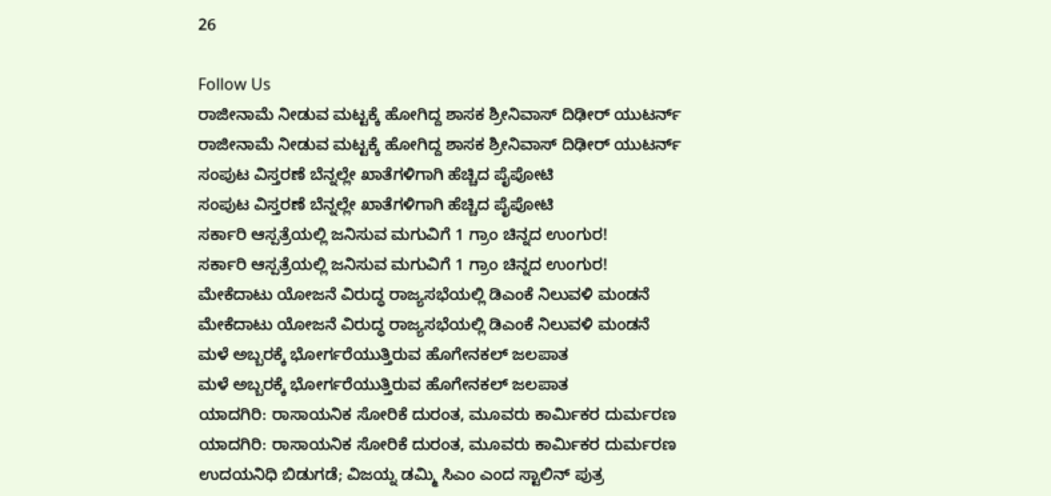26

Follow Us
ರಾಜೀನಾಮೆ ನೀಡುವ ಮಟ್ಟಕ್ಕೆ ಹೋಗಿದ್ದ ಶಾಸಕ ಶ್ರೀನಿವಾಸ್ ದಿಢೀರ್ ಯುಟರ್ನ್
ರಾಜೀನಾಮೆ ನೀಡುವ ಮಟ್ಟಕ್ಕೆ ಹೋಗಿದ್ದ ಶಾಸಕ ಶ್ರೀನಿವಾಸ್ ದಿಢೀರ್ ಯುಟರ್ನ್
ಸಂಪುಟ ವಿಸ್ತರಣೆ ಬೆನ್ನಲ್ಲೇ ಖಾತೆಗಳಿಗಾಗಿ ಹೆಚ್ಚಿದ ಪೈಪೋಟಿ
ಸಂಪುಟ ವಿಸ್ತರಣೆ ಬೆನ್ನಲ್ಲೇ ಖಾತೆಗಳಿಗಾಗಿ ಹೆಚ್ಚಿದ ಪೈಪೋಟಿ
ಸರ್ಕಾರಿ ಆಸ್ಪತ್ರೆಯಲ್ಲಿ ಜನಿಸುವ ಮಗುವಿಗೆ 1 ಗ್ರಾಂ ಚಿನ್ನದ ಉಂಗುರ!
ಸರ್ಕಾರಿ ಆಸ್ಪತ್ರೆಯಲ್ಲಿ ಜನಿಸುವ ಮಗುವಿಗೆ 1 ಗ್ರಾಂ ಚಿನ್ನದ ಉಂಗುರ!
ಮೇಕೆದಾಟು ಯೋಜನೆ ವಿರುದ್ಧ ರಾಜ್ಯಸಭೆಯಲ್ಲಿ ಡಿಎಂಕೆ ನಿಲುವಳಿ ಮಂಡನೆ
ಮೇಕೆದಾಟು ಯೋಜನೆ ವಿರುದ್ಧ ರಾಜ್ಯಸಭೆಯಲ್ಲಿ ಡಿಎಂಕೆ ನಿಲುವಳಿ ಮಂಡನೆ
ಮಳೆ ಅಬ್ಬರಕ್ಕೆ ಭೋರ್ಗರೆಯುತ್ತಿರುವ ಹೊಗೇನಕಲ್ ಜಲಪಾತ
ಮಳೆ ಅಬ್ಬರಕ್ಕೆ ಭೋರ್ಗರೆಯುತ್ತಿರುವ ಹೊಗೇನಕಲ್ ಜಲಪಾತ
ಯಾದಗಿರಿ: ರಾಸಾಯನಿಕ ಸೋರಿಕೆ ದುರಂತ, ಮೂವರು ಕಾರ್ಮಿಕರ ದುರ್ಮರಣ
ಯಾದಗಿರಿ: ರಾಸಾಯನಿಕ ಸೋರಿಕೆ ದುರಂತ, ಮೂವರು ಕಾರ್ಮಿಕರ ದುರ್ಮರಣ
ಉದಯನಿಧಿ ಬಿಡುಗಡೆ; ವಿಜಯ್ನ ಡಮ್ಮಿ ಸಿಎಂ ಎಂದ ಸ್ಟಾಲಿನ್ ಪುತ್ರ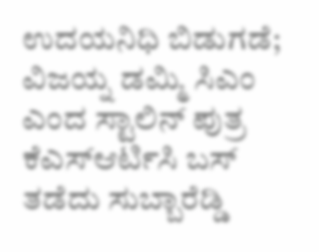ಉದಯನಿಧಿ ಬಿಡುಗಡೆ; ವಿಜಯ್ನ ಡಮ್ಮಿ ಸಿಎಂ ಎಂದ ಸ್ಟಾಲಿನ್ ಪುತ್ರ
ಕೆಎಸ್ಆರ್ಟಿಸಿ ಬಸ್ ತಡೆದು ಸುಬ್ಬಾರೆಡ್ಡಿ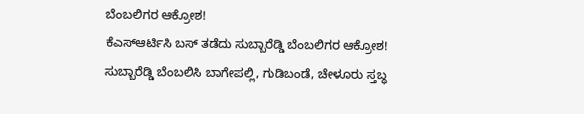ಬೆಂಬಲಿಗರ ಆಕ್ರೋಶ!
ಕೆಎಸ್ಆರ್ಟಿಸಿ ಬಸ್ ತಡೆದು ಸುಬ್ಬಾರೆಡ್ಡಿ ಬೆಂಬಲಿಗರ ಆಕ್ರೋಶ!
ಸುಬ್ಬಾರೆಡ್ಡಿ ಬೆಂಬಲಿಸಿ ಬಾಗೇಪಲ್ಲಿ, ಗುಡಿಬಂಡೆ, ಚೇಳೂರು ಸ್ತಬ್ಧ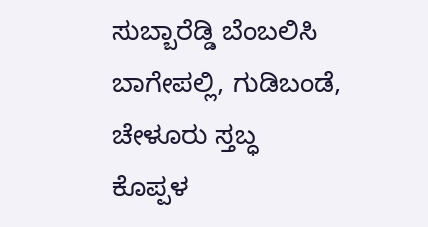ಸುಬ್ಬಾರೆಡ್ಡಿ ಬೆಂಬಲಿಸಿ ಬಾಗೇಪಲ್ಲಿ, ಗುಡಿಬಂಡೆ, ಚೇಳೂರು ಸ್ತಬ್ಧ
ಕೊಪ್ಪಳ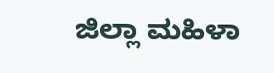ಜಿಲ್ಲಾ ಮಹಿಳಾ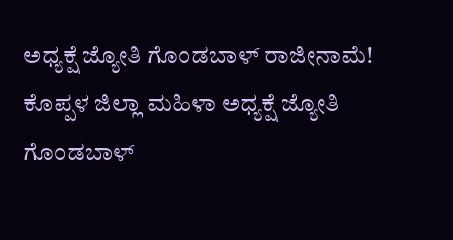ಅಧ್ಯಕ್ಷೆ ಜ್ಯೋತಿ ಗೊಂಡಬಾಳ್ ರಾಜೀನಾಮೆ!
ಕೊಪ್ಪಳ ಜಿಲ್ಲಾ ಮಹಿಳಾ ಅಧ್ಯಕ್ಷೆ ಜ್ಯೋತಿ ಗೊಂಡಬಾಳ್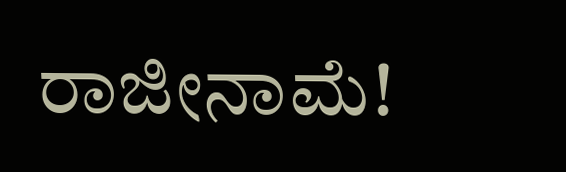ರಾಜೀನಾಮೆ!